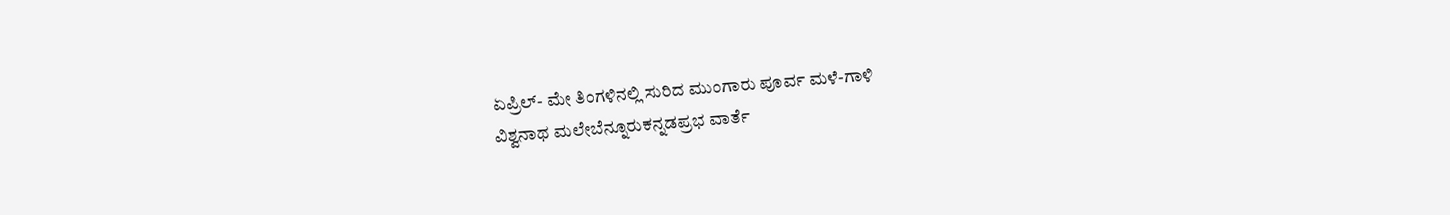ಏಪ್ರಿಲ್- ಮೇ ತಿಂಗಳಿನಲ್ಲಿ ಸುರಿದ ಮುಂಗಾರು ಪೂರ್ವ ಮಳೆ-ಗಾಳಿ
ವಿಶ್ವನಾಥ ಮಲೇಬೆನ್ನೂರುಕನ್ನಡಪ್ರಭ ವಾರ್ತೆ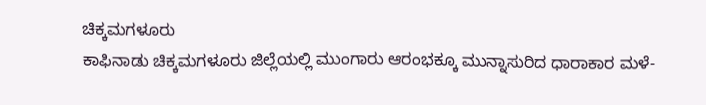ಚಿಕ್ಕಮಗಳೂರು
ಕಾಫಿನಾಡು ಚಿಕ್ಕಮಗಳೂರು ಜಿಲ್ಲೆಯಲ್ಲಿ ಮುಂಗಾರು ಆರಂಭಕ್ಕೂ ಮುನ್ನಾಸುರಿದ ಧಾರಾಕಾರ ಮಳೆ-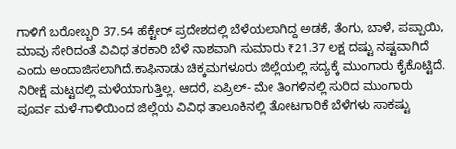ಗಾಳಿಗೆ ಬರೋಬ್ಬರಿ 37.54 ಹೆಕ್ಟೇರ್ ಪ್ರದೇಶದಲ್ಲಿ ಬೆಳೆಯಲಾಗಿದ್ದ ಅಡಕೆ, ತೆಂಗು, ಬಾಳೆ, ಪಪ್ಪಾಯಿ, ಮಾವು ಸೇರಿದಂತೆ ವಿವಿಧ ತರಕಾರಿ ಬೆಳೆ ನಾಶವಾಗಿ ಸುಮಾರು ₹21.37 ಲಕ್ಷ ದಷ್ಟು ನಷ್ಟವಾಗಿದೆ ಎಂದು ಅಂದಾಜಿಸಲಾಗಿದೆ.ಕಾಫಿನಾಡು ಚಿಕ್ಕಮಗಳೂರು ಜಿಲ್ಲೆಯಲ್ಲಿ ಸದ್ಯಕ್ಕೆ ಮುಂಗಾರು ಕೈಕೊಟ್ಟಿದೆ. ನಿರೀಕ್ಷೆ ಮಟ್ಟದಲ್ಲಿ ಮಳೆಯಾಗುತ್ತಿಲ್ಲ. ಆದರೆ, ಏಪ್ರಿಲ್- ಮೇ ತಿಂಗಳಿನಲ್ಲಿ ಸುರಿದ ಮುಂಗಾರು ಪೂರ್ವ ಮಳೆ-ಗಾಳಿಯಿಂದ ಜಿಲ್ಲೆಯ ವಿವಿಧ ತಾಲೂಕಿನಲ್ಲಿ ತೋಟಗಾರಿಕೆ ಬೆಳೆಗಳು ಸಾಕಷ್ಟು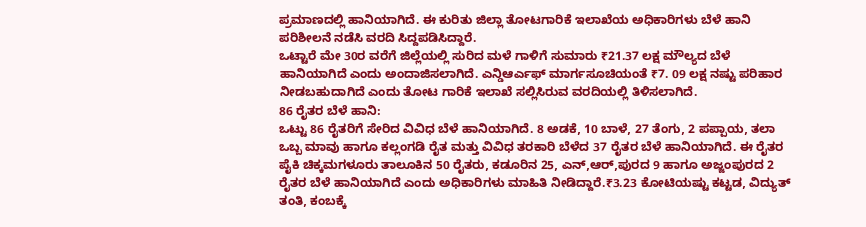ಪ್ರಮಾಣದಲ್ಲಿ ಹಾನಿಯಾಗಿದೆ. ಈ ಕುರಿತು ಜಿಲ್ಲಾ ತೋಟಗಾರಿಕೆ ಇಲಾಖೆಯ ಅಧಿಕಾರಿಗಳು ಬೆಳೆ ಹಾನಿ ಪರಿಶೀಲನೆ ನಡೆಸಿ ವರದಿ ಸಿದ್ದಪಡಿಸಿದ್ದಾರೆ.
ಒಟ್ಟಾರೆ ಮೇ 30ರ ವರೆಗೆ ಜಿಲ್ಲೆಯಲ್ಲಿ ಸುರಿದ ಮಳೆ ಗಾಳಿಗೆ ಸುಮಾರು ₹21.37 ಲಕ್ಷ ಮೌಲ್ಯದ ಬೆಳೆ ಹಾನಿಯಾಗಿದೆ ಎಂದು ಅಂದಾಜಿಸಲಾಗಿದೆ. ಎನ್ಡಿಆರ್ಎಫ್ ಮಾರ್ಗಸೂಚಿಯಂತೆ ₹7. 09 ಲಕ್ಷ ನಷ್ಟು ಪರಿಹಾರ ನೀಡಬಹುದಾಗಿದೆ ಎಂದು ತೋಟ ಗಾರಿಕೆ ಇಲಾಖೆ ಸಲ್ಲಿಸಿರುವ ವರದಿಯಲ್ಲಿ ತಿಳಿಸಲಾಗಿದೆ.
86 ರೈತರ ಬೆಳೆ ಹಾನಿ:
ಒಟ್ಟು 86 ರೈತರಿಗೆ ಸೇರಿದ ವಿವಿಧ ಬೆಳೆ ಹಾನಿಯಾಗಿದೆ. 8 ಅಡಕೆ, 10 ಬಾಳೆ, 27 ತೆಂಗು, 2 ಪಪ್ಪಾಯ, ತಲಾ ಒಬ್ಬ ಮಾವು ಹಾಗೂ ಕಲ್ಲಂಗಡಿ ರೈತ ಮತ್ತು ವಿವಿಧ ತರಕಾರಿ ಬೆಳೆದ 37 ರೈತರ ಬೆಳೆ ಹಾನಿಯಾಗಿದೆ. ಈ ರೈತರ ಪೈಕಿ ಚಿಕ್ಕಮಗಳೂರು ತಾಲೂಕಿನ 50 ರೈತರು, ಕಡೂರಿನ 25, ಎನ್,ಆರ್,ಪುರದ 9 ಹಾಗೂ ಅಜ್ಜಂಪುರದ 2 ರೈತರ ಬೆಳೆ ಹಾನಿಯಾಗಿದೆ ಎಂದು ಅಧಿಕಾರಿಗಳು ಮಾಹಿತಿ ನೀಡಿದ್ದಾರೆ.₹3.23 ಕೋಟಿಯಷ್ಟು ಕಟ್ಟಡ, ವಿದ್ಯುತ್ ತಂತಿ, ಕಂಬಕ್ಕೆ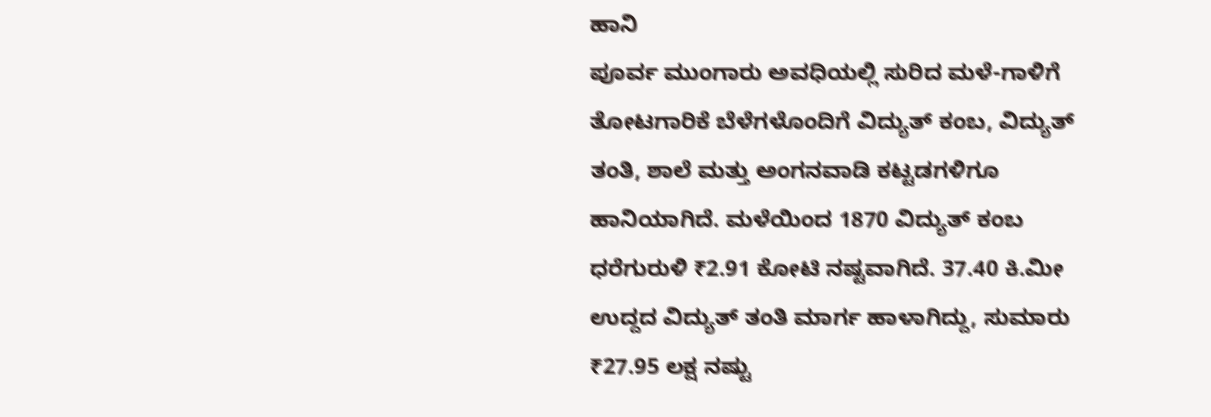ಹಾನಿ
ಪೂರ್ವ ಮುಂಗಾರು ಅವಧಿಯಲ್ಲಿ ಸುರಿದ ಮಳೆ-ಗಾಳಿಗೆ ತೋಟಗಾರಿಕೆ ಬೆಳೆಗಳೊಂದಿಗೆ ವಿದ್ಯುತ್ ಕಂಬ, ವಿದ್ಯುತ್ ತಂತಿ, ಶಾಲೆ ಮತ್ತು ಅಂಗನವಾಡಿ ಕಟ್ಟಡಗಳಿಗೂ ಹಾನಿಯಾಗಿದೆ. ಮಳೆಯಿಂದ 1870 ವಿದ್ಯುತ್ ಕಂಬ ಧರೆಗುರುಳಿ ₹2.91 ಕೋಟಿ ನಷ್ಟವಾಗಿದೆ. 37.40 ಕಿ.ಮೀ ಉದ್ದದ ವಿದ್ಯುತ್ ತಂತಿ ಮಾರ್ಗ ಹಾಳಾಗಿದ್ದು, ಸುಮಾರು ₹27.95 ಲಕ್ಷ ನಷ್ಟು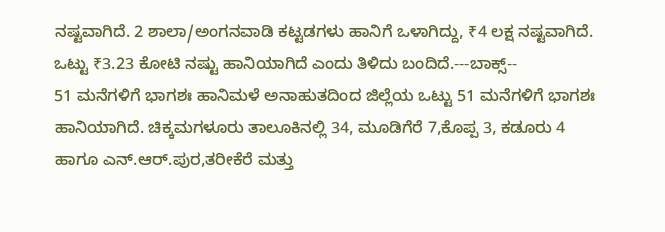ನಷ್ಟವಾಗಿದೆ. 2 ಶಾಲಾ/ಅಂಗನವಾಡಿ ಕಟ್ಟಡಗಳು ಹಾನಿಗೆ ಒಳಾಗಿದ್ದು, ₹4 ಲಕ್ಷ ನಷ್ಟವಾಗಿದೆ. ಒಟ್ಟು ₹3.23 ಕೋಟಿ ನಷ್ಟು ಹಾನಿಯಾಗಿದೆ ಎಂದು ತಿಳಿದು ಬಂದಿದೆ.---ಬಾಕ್ಸ್--
51 ಮನೆಗಳಿಗೆ ಭಾಗಶಃ ಹಾನಿಮಳೆ ಅನಾಹುತದಿಂದ ಜಿಲ್ಲೆಯ ಒಟ್ಟು 51 ಮನೆಗಳಿಗೆ ಭಾಗಶಃ ಹಾನಿಯಾಗಿದೆ. ಚಿಕ್ಕಮಗಳೂರು ತಾಲೂಕಿನಲ್ಲಿ 34, ಮೂಡಿಗೆರೆ 7,ಕೊಪ್ಪ 3, ಕಡೂರು 4 ಹಾಗೂ ಎನ್.ಆರ್.ಪುರ,ತರೀಕೆರೆ ಮತ್ತು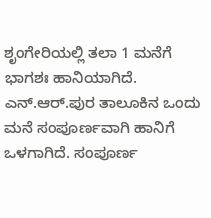ಶೃಂಗೇರಿಯಲ್ಲಿ ತಲಾ 1 ಮನೆಗೆ ಭಾಗಶಃ ಹಾನಿಯಾಗಿದೆ. ಎನ್.ಆರ್.ಪುರ ತಾಲೂಕಿನ ಒಂದು ಮನೆ ಸಂಪೂರ್ಣವಾಗಿ ಹಾನಿಗೆ ಒಳಗಾಗಿದೆ. ಸಂಪೂರ್ಣ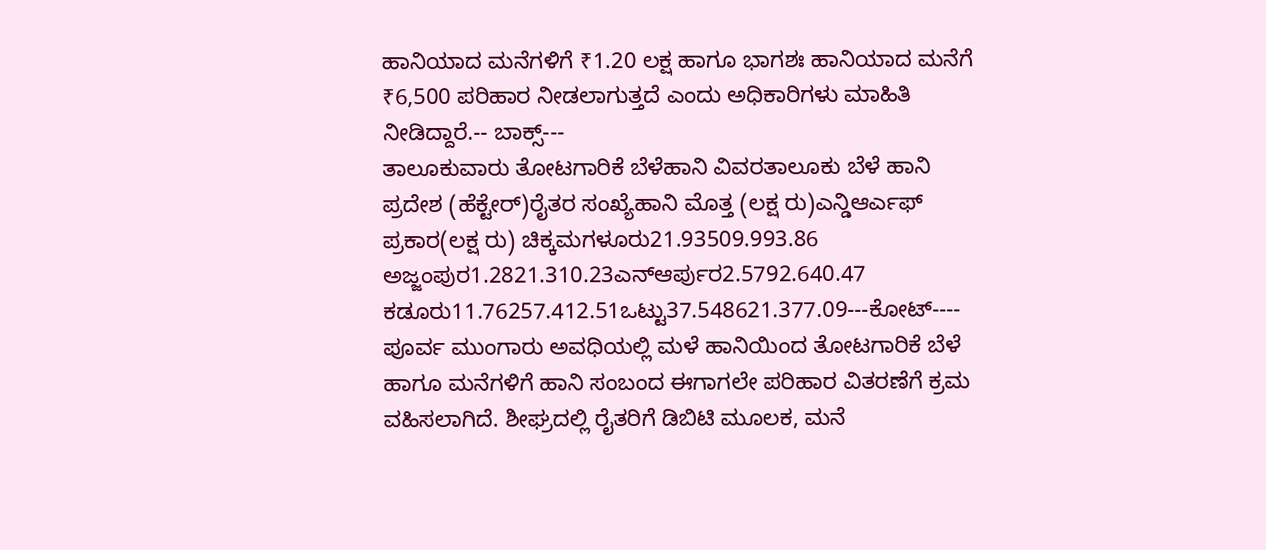ಹಾನಿಯಾದ ಮನೆಗಳಿಗೆ ₹1.20 ಲಕ್ಷ ಹಾಗೂ ಭಾಗಶಃ ಹಾನಿಯಾದ ಮನೆಗೆ ₹6,500 ಪರಿಹಾರ ನೀಡಲಾಗುತ್ತದೆ ಎಂದು ಅಧಿಕಾರಿಗಳು ಮಾಹಿತಿ ನೀಡಿದ್ದಾರೆ.-- ಬಾಕ್ಸ್---
ತಾಲೂಕುವಾರು ತೋಟಗಾರಿಕೆ ಬೆಳೆಹಾನಿ ವಿವರತಾಲೂಕು ಬೆಳೆ ಹಾನಿ ಪ್ರದೇಶ (ಹೆಕ್ಟೇರ್)ರೈತರ ಸಂಖ್ಯೆಹಾನಿ ಮೊತ್ತ (ಲಕ್ಷ ರು)ಎನ್ಡಿಆರ್ಎಫ್ ಪ್ರಕಾರ(ಲಕ್ಷ ರು) ಚಿಕ್ಕಮಗಳೂರು21.93509.993.86
ಅಜ್ಜಂಪುರ1.2821.310.23ಎನ್ಆರ್ಪುರ2.5792.640.47
ಕಡೂರು11.76257.412.51ಒಟ್ಟು37.548621.377.09---ಕೋಟ್----
ಪೂರ್ವ ಮುಂಗಾರು ಅವಧಿಯಲ್ಲಿ ಮಳೆ ಹಾನಿಯಿಂದ ತೋಟಗಾರಿಕೆ ಬೆಳೆ ಹಾಗೂ ಮನೆಗಳಿಗೆ ಹಾನಿ ಸಂಬಂದ ಈಗಾಗಲೇ ಪರಿಹಾರ ವಿತರಣೆಗೆ ಕ್ರಮ ವಹಿಸಲಾಗಿದೆ. ಶೀಘ್ರದಲ್ಲಿ ರೈತರಿಗೆ ಡಿಬಿಟಿ ಮೂಲಕ, ಮನೆ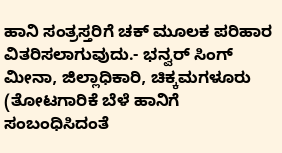ಹಾನಿ ಸಂತ್ರಸ್ತರಿಗೆ ಚಕ್ ಮೂಲಕ ಪರಿಹಾರ ವಿತರಿಸಲಾಗುವುದು.- ಭನ್ವರ್ ಸಿಂಗ್ ಮೀನಾ, ಜಿಲ್ಲಾಧಿಕಾರಿ, ಚಿಕ್ಕಮಗಳೂರು
(ತೋಟಗಾರಿಕೆ ಬೆಳೆ ಹಾನಿಗೆ ಸಂಬಂಧಿಸಿದಂತೆ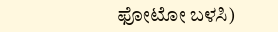ಫೋಟೋ ಬಳಸಿ)